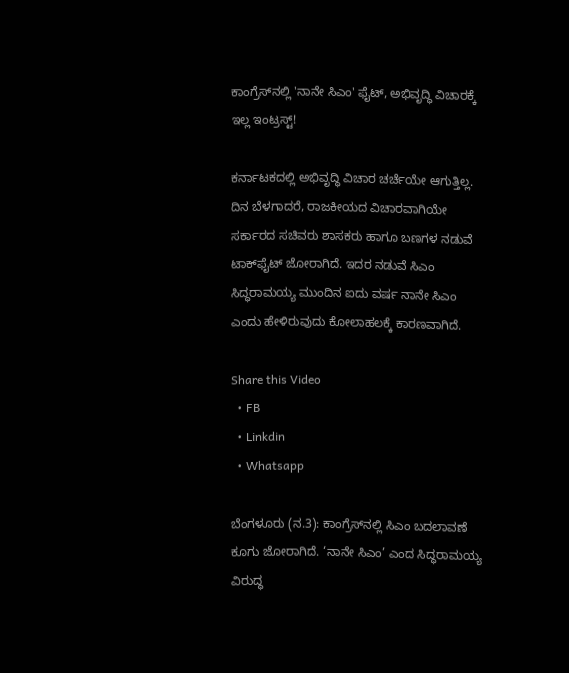ಕಾಂಗ್ರೆಸ್‌ನಲ್ಲಿ 'ನಾನೇ ಸಿಎಂ' ಫೈಟ್‌, ಅಭಿವೃದ್ಧಿ ವಿಚಾರಕ್ಕೆ ಇಲ್ಲ ಇಂಟ್ರಸ್ಟ್‌!

ಕರ್ನಾಟಕದಲ್ಲಿ ಅಭಿವೃದ್ಧಿ ವಿಚಾರ ಚರ್ಚೆಯೇ ಆಗುತ್ತಿಲ್ಲ. ದಿನ ಬೆಳಗಾದರೆ, ರಾಜಕೀಯದ ವಿಚಾರವಾಗಿಯೇ ಸರ್ಕಾರದ ಸಚಿವರು ಶಾಸಕರು ಹಾಗೂ ಬಣಗಳ ನಡುವೆ ಟಾಕ್‌ಫೈಟ್‌ ಜೋರಾಗಿದೆ. ಇದರ ನಡುವೆ ಸಿಎಂ ಸಿದ್ಧರಾಮಯ್ಯ ಮುಂದಿನ ಐದು ವರ್ಷ ನಾನೇ ಸಿಎಂ ಎಂದು ಹೇಳಿರುವುದು ಕೋಲಾಹಲಕ್ಕೆ ಕಾರಣವಾಗಿದೆ.

Share this Video
  • FB
  • Linkdin
  • Whatsapp

ಬೆಂಗಳೂರು (ನ.3): ಕಾಂಗ್ರೆಸ್‌ನಲ್ಲಿ ಸಿಎಂ ಬದಲಾವಣೆ ಕೂಗು ಜೋರಾಗಿದೆ. ‘ನಾನೇ ಸಿಎಂ’ ಎಂದ ಸಿದ್ಧರಾಮಯ್ಯ ವಿರುದ್ಧ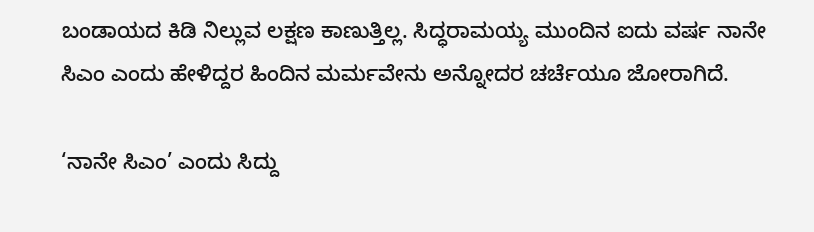ಬಂಡಾಯದ ಕಿಡಿ ನಿಲ್ಲುವ ಲಕ್ಷಣ ಕಾಣುತ್ತಿಲ್ಲ. ಸಿದ್ಧರಾಮಯ್ಯ ಮುಂದಿನ ಐದು ವರ್ಷ ನಾನೇ ಸಿಎಂ ಎಂದು ಹೇಳಿದ್ದರ ಹಿಂದಿನ ಮರ್ಮವೇನು ಅನ್ನೋದರ ಚರ್ಚೆಯೂ ಜೋರಾಗಿದೆ.

‘ನಾನೇ ಸಿಎಂ’ ಎಂದು ಸಿದ್ದು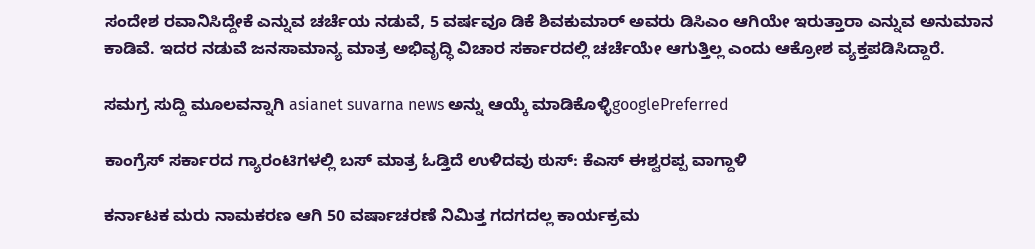ಸಂದೇಶ ರವಾನಿಸಿದ್ದೇಕೆ ಎನ್ನುವ ಚರ್ಚೆಯ ನಡುವೆ, 5 ವರ್ಷವೂ ಡಿಕೆ ಶಿವಕುಮಾರ್‌ ಅವರು ಡಿಸಿಎಂ ಆಗಿಯೇ ಇರುತ್ತಾರಾ ಎನ್ನುವ ಅನುಮಾನ ಕಾಡಿವೆ. ಇದರ ನಡುವೆ ಜನಸಾಮಾನ್ಯ ಮಾತ್ರ ಅಭಿವೃದ್ಧಿ ವಿಚಾರ ಸರ್ಕಾರದಲ್ಲಿ ಚರ್ಚೆಯೇ ಆಗುತ್ತಿಲ್ಲ ಎಂದು ಆಕ್ರೋಶ ವ್ಯಕ್ತಪಡಿಸಿದ್ದಾರೆ.

ಸಮಗ್ರ ಸುದ್ದಿ ಮೂಲವನ್ನಾಗಿ asianet suvarna news ಅನ್ನು ಆಯ್ಕೆ ಮಾಡಿಕೊಳ್ಳಿgooglePreferred

ಕಾಂಗ್ರೆಸ್ ಸರ್ಕಾರದ ಗ್ಯಾರಂಟಿಗಳಲ್ಲಿ ಬಸ್ ಮಾತ್ರ ಓಡ್ತಿದೆ ಉಳಿದವು ಠುಸ್: ಕೆಎಸ್ ಈಶ್ವರಪ್ಪ ವಾಗ್ದಾಳಿ

ಕರ್ನಾಟಕ ಮರು ನಾಮಕರಣ ಆಗಿ 50 ವರ್ಷಾಚರಣೆ ನಿಮಿತ್ತ ಗದಗದಲ್ಲ ಕಾರ್ಯಕ್ರಮ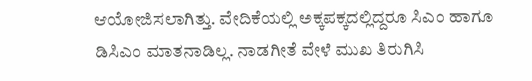ಆಯೋಜಿಸಲಾಗಿತ್ತು. ವೇದಿಕೆಯಲ್ಲಿ ಅಕ್ಕಪಕ್ಕದಲ್ಲಿದ್ದರೂ ಸಿಎಂ ಹಾಗೂ ಡಿಸಿಎಂ ಮಾತನಾಡಿಲ್ಲ. ನಾಡಗೀತೆ ವೇಳೆ ಮುಖ ತಿರುಗಿಸಿ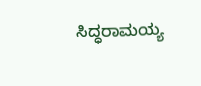ಸಿದ್ಧರಾಮಯ್ಯ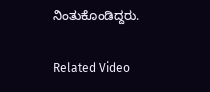ನಿಂತುಕೊಂಡಿದ್ದರು.

Related Video